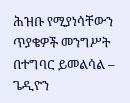ሕዝቡ የሚያነሳቸውን ጥያቄዎች መንግሥት በተግባር ይመልሳል – ጌዲዮን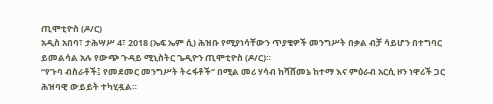ጢሞቲዮስ (ዶ/ር)
አዲስ አበባ፣ ታሕሣሥ 4፣ 2018 (ኤፍ ኤም ሲ) ሕዝቡ የሚያነሳቸውን ጥያቄዎች መንግሥት በቃል ብቻ ሳይሆን በተግባር ይመልሳል አሉ የውጭ ጉዳይ ሚኒስትር ጌዲዮን ጢሞቲዮስ (ዶ/ር)።
“የጉባ ብስራቶች፤ የመደመር መንግሥት ትሩፋቶች” በሚል መሪ ሃሳብ ከሻሸመኔ ከተማ እና ምዕራብ አርሲ ዞን ነዋሪች ጋር ሕዝባዊ ውይይት ተካሂዷል።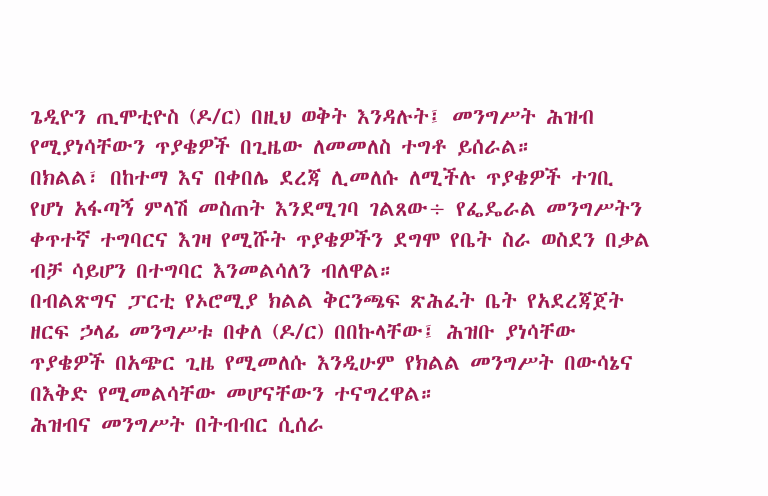ጌዲዮን ጢሞቲዮስ (ዶ/ር) በዚህ ወቅት እንዳሉት፤ መንግሥት ሕዝብ የሚያነሳቸውን ጥያቄዎች በጊዜው ለመመለስ ተግቶ ይሰራል።
በክልል፣ በከተማ እና በቀበሌ ደረጃ ሊመለሱ ለሚችሉ ጥያቄዎች ተገቢ የሆነ አፋጣኝ ምላሽ መስጠት እንደሚገባ ገልጸው÷ የፌዴራል መንግሥትን ቀጥተኛ ተግባርና እገዛ የሚሹት ጥያቄዎችን ደግሞ የቤት ስራ ወስደን በቃል ብቻ ሳይሆን በተግባር እንመልሳለን ብለዋል።
በብልጽግና ፓርቲ የኦሮሚያ ክልል ቅርንጫፍ ጽሕፈት ቤት የአደረጃጀት ዘርፍ ኃላፊ መንግሥቱ በቀለ (ዶ/ር) በበኩላቸው፤ ሕዝቡ ያነሳቸው ጥያቄዎች በአጭር ጊዜ የሚመለሱ እንዲሁም የክልል መንግሥት በውሳኔና በእቅድ የሚመልሳቸው መሆናቸውን ተናግረዋል።
ሕዝብና መንግሥት በትብብር ሲሰራ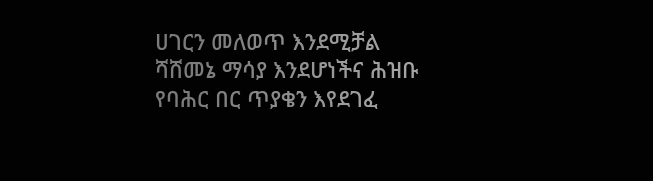ሀገርን መለወጥ እንደሚቻል ሻሸመኔ ማሳያ እንደሆነችና ሕዝቡ የባሕር በር ጥያቄን እየደገፈ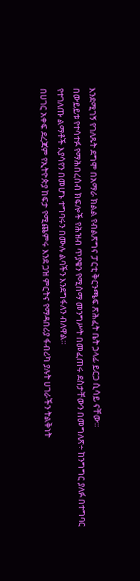እንደሚገኝ የገለጹት ደግሞ በአማራ ክልል የብልጽግና ፓርቲ ቅርንጫፍ ጽሕፈት ቤት ኃላፊ ይርጋ ሲሳይ ናቸው።
በውይይቱ የተሳተፉ የማሕበረሰብ ክፍሎች የሕዝብ ጥያቄን የሚሰማ መንግሥት በመፈጠሩ ደስታቸውን በመግለጽ÷ ከንግግር ያለፉ በተግባር የተገለጡ ልማቶች እያሳየን በመሆኑ ተግባሩን በሙሉ ልባችን እንደግፋለን ብለዋል።
በሀገር አቀፍ ደረጃም የኢትዮጵያ ከፍታ የሚጨምሩ እንደ ጋዝ ምርትና የማዳበሪያ ፋብሪካ ያሉት ሀገራችን ትልቅነት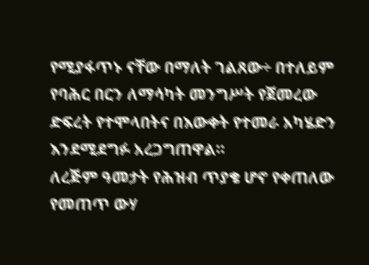የሚያፋጥኑ ናቸው በማለት ገልጸው÷ በተለይም የባሕር በርን ለማሳካት መንግሥት የጀመረው ድፍረት የተሞላበትና በእውቀት የተመራ አካሄድን እንደሚደግፉ አረጋግጠዋል።
ለረጅም ዓመታት የሕዝብ ጥያቄ ሆኖ የቀጠለው የመጠጥ ውሃ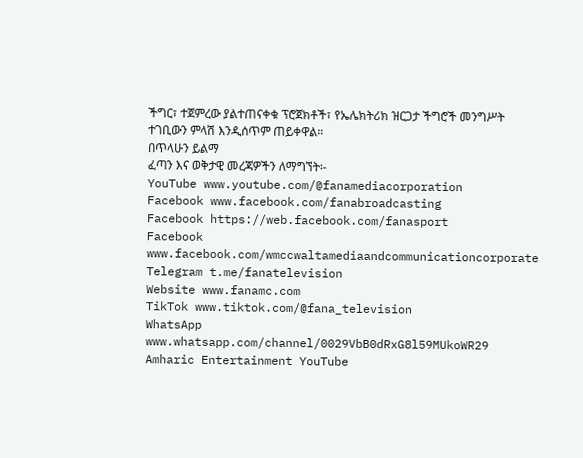ችግር፣ ተጀምረው ያልተጠናቀቁ ፕሮጀክቶች፣ የኤሌክትሪክ ዝርጋታ ችግሮች መንግሥት ተገቢውን ምላሽ እንዲሰጥም ጠይቀዋል።
በጥላሁን ይልማ
ፈጣን እና ወቅታዊ መረጃዎችን ለማግኘት፡-
YouTube www.youtube.com/@fanamediacorporation
Facebook www.facebook.com/fanabroadcasting
Facebook https://web.facebook.com/fanasport
Facebook www.facebook.com/wmccwaltamediaandcommunicationcorporate
Telegram t.me/fanatelevision
Website www.fanamc.com
TikTok www.tiktok.com/@fana_television
WhatsApp www.whatsapp.com/channel/0029VbB0dRxG8l59MUkoWR29
Amharic Entertainment YouTube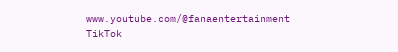www.youtube.com/@fanaentertainment
TikTok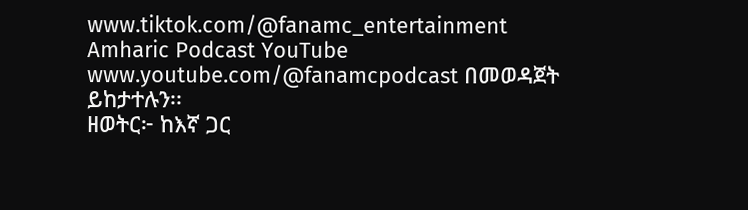www.tiktok.com/@fanamc_entertainment
Amharic Podcast YouTube www.youtube.com/@fanamcpodcast በመወዳጀት ይከታተሉን፡፡
ዘወትር፦ ከእኛ ጋር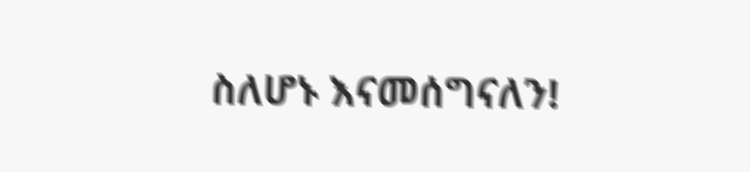ስለሆኑ እናመሰግናለን!